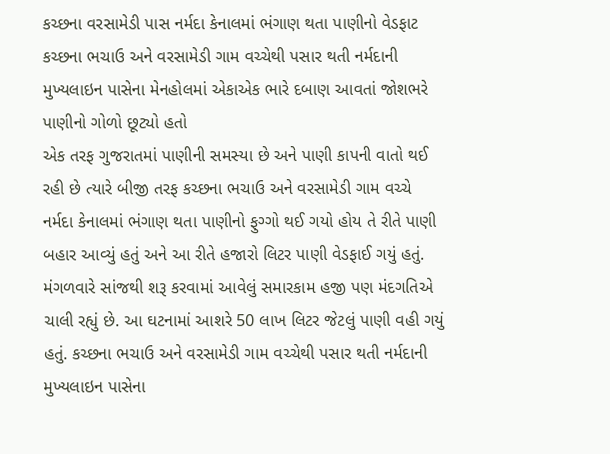કચ્છના વરસામેડી પાસ નર્મદા કેનાલમાં ભંગાણ થતા પાણીનો વેડફાટ
કચ્છના ભચાઉ અને વરસામેડી ગામ વચ્ચેથી પસાર થતી નર્મદાની મુખ્યલાઇન પાસેના મેનહોલમાં એકાએક ભારે દબાણ આવતાં જોશભરે પાણીનો ગોળો છૂટ્યો હતો
એક તરફ ગુજરાતમાં પાણીની સમસ્યા છે અને પાણી કાપની વાતો થઈ રહી છે ત્યારે બીજી તરફ કચ્છના ભચાઉ અને વરસામેડી ગામ વચ્ચે નર્મદા કેનાલમાં ભંગાણ થતા પાણીનો ફુગ્ગો થઈ ગયો હોય તે રીતે પાણી બહાર આવ્યું હતું અને આ રીતે હજારો લિટર પાણી વેડફાઈ ગયું હતું. મંગળવારે સાંજથી શરૂ કરવામાં આવેલું સમારકામ હજી પણ મંદગતિએ ચાલી રહ્યું છે. આ ઘટનામાં આશરે 50 લાખ લિટર જેટલું પાણી વહી ગયું હતું. કચ્છના ભચાઉ અને વરસામેડી ગામ વચ્ચેથી પસાર થતી નર્મદાની મુખ્યલાઇન પાસેના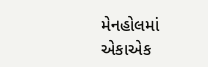મેનહોલમાં એકાએક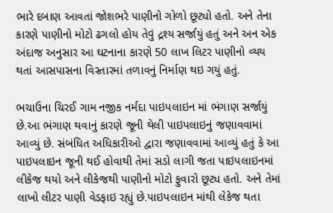ભારે દબાણ આવતાં જોશભરે પાણીનો ગોળો છૂટ્યો હતો. અને તેના કારણે પાણીનો મોટો ઢગલો હોય તેવું દ્રશ્ય સર્જાયું હતું અને અન એક અંદાજ અનુસાર આ ઘટનાના કારણે 50 લાખ લિટર પાણીનો વ્યય થતાં આસપાસના વિસ્તારમાં તળાવનું નિર્માણ થઇ ગયું હતું.

ભચાઉના ચિરઈ ગામ નજીક નર્મદા પાઇપલાઇન માં ભંગાણ સર્જાયું છે.આ ભંગાણ થવાનું કારણે જૂની થેલી પાઇપલાઇનું જણાવવામાં આવ્યું છે. સંબંધિત અધિકારીઓ દ્વારા જણાવવામાં આવ્યું હતું કે આ પાઇપલાઇન જૂની થઈ હોવાથી તેમાં સડો લાગી જતા પાઇપલાઇનમાં લીકેજ થયો અને લીકેજથી પાણીનો મોટો ફુવારો છૂટ્ય હતો. અને તેમાં લાખો લીટર પાણી વેડફાઇ રહ્યું છે.પાઇપલાઇન માંથી લેકેજ થતા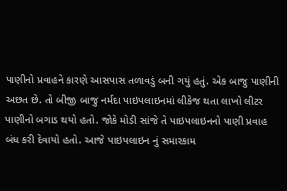પાણીનો પ્રવાહને કારણે આસપાસ તળાવડું બની ગયું હતું. એક બાજુ પાણીની અછત છે. તો બીજી બાજુ નર્મદા પાઇપલાઇનમાં લીકેજ થતા લાખો લીટર પાણીનો બગાડ થયો હતો. જોકે મોડી સાંજે તે પાઇપલાઇનનો પાણી પ્રવાહ બંધ કરી દેવાયો હતો. આજે પાઇપલાઇન નું સમારકામ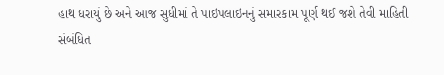હાથ ધરાયું છે અને આજ સુધીમાં તે પાઇપલાઇનનું સમારકામ પૂર્ણ થઈ જશે તેવી માહિતી સંબંધિત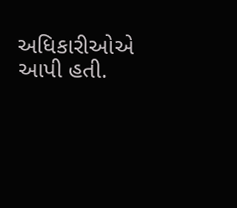અધિકારીઓએ આપી હતી.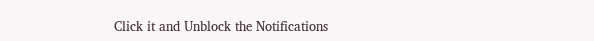Click it and Unblock the Notifications